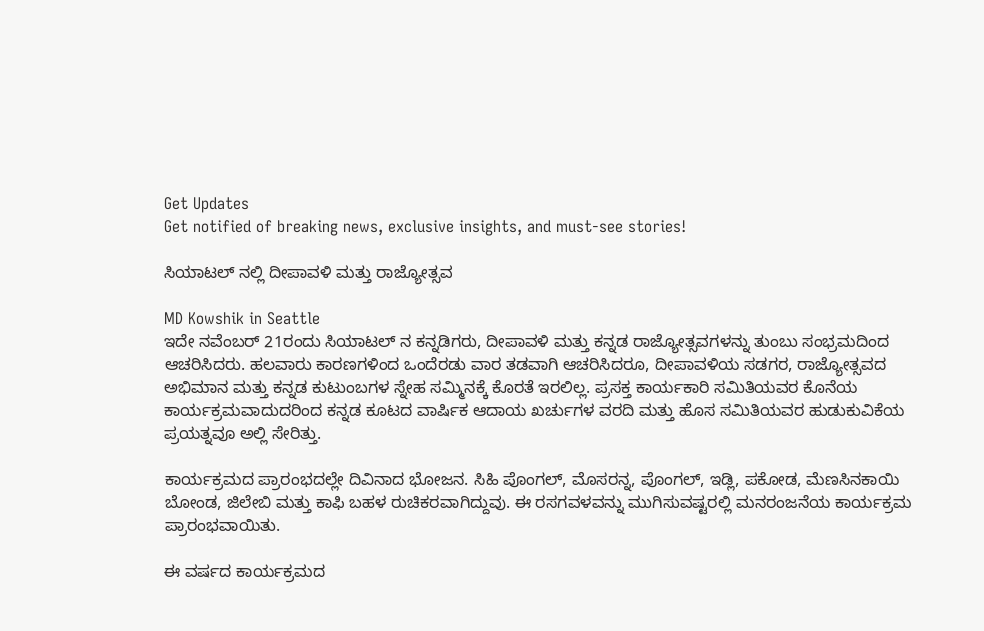Get Updates
Get notified of breaking news, exclusive insights, and must-see stories!

ಸಿಯಾಟಲ್ ನಲ್ಲಿ ದೀಪಾವಳಿ ಮತ್ತು ರಾಜ್ಯೋತ್ಸವ

MD Kowshik in Seattle
ಇದೇ ನವೆಂಬರ್ 21ರಂದು ಸಿಯಾಟಲ್ ನ ಕನ್ನಡಿಗರು, ದೀಪಾವಳಿ ಮತ್ತು ಕನ್ನಡ ರಾಜ್ಯೋತ್ಸವಗಳನ್ನು ತುಂಬು ಸಂಭ್ರಮದಿಂದ ಆಚರಿಸಿದರು. ಹಲವಾರು ಕಾರಣಗಳಿಂದ ಒಂದೆರಡು ವಾರ ತಡವಾಗಿ ಆಚರಿಸಿದರೂ, ದೀಪಾವಳಿಯ ಸಡಗರ, ರಾಜ್ಯೋತ್ಸವದ ಅಭಿಮಾನ ಮತ್ತು ಕನ್ನಡ ಕುಟುಂಬಗಳ ಸ್ನೇಹ ಸಮ್ಮಿನಕ್ಕೆ ಕೊರತೆ ಇರಲಿಲ್ಲ. ಪ್ರಸಕ್ತ ಕಾರ್ಯಕಾರಿ ಸಮಿತಿಯವರ ಕೊನೆಯ ಕಾರ್ಯಕ್ರಮವಾದುದರಿಂದ ಕನ್ನಡ ಕೂಟದ ವಾರ್ಷಿಕ ಆದಾಯ ಖರ್ಚುಗಳ ವರದಿ ಮತ್ತು ಹೊಸ ಸಮಿತಿಯವರ ಹುಡುಕುವಿಕೆಯ ಪ್ರಯತ್ನವೂ ಅಲ್ಲಿ ಸೇರಿತ್ತು.

ಕಾರ್ಯಕ್ರಮದ ಪ್ರಾರಂಭದಲ್ಲೇ ದಿವಿನಾದ ಭೋಜನ. ಸಿಹಿ ಪೊಂಗಲ್, ಮೊಸರನ್ನ, ಪೊಂಗಲ್, ಇಡ್ಲಿ, ಪಕೋಡ, ಮೆಣಸಿನಕಾಯಿ ಬೋಂಡ, ಜಿಲೇಬಿ ಮತ್ತು ಕಾಫಿ ಬಹಳ ರುಚಿಕರವಾಗಿದ್ದುವು. ಈ ರಸಗವಳವನ್ನು ಮುಗಿಸುವಷ್ಟರಲ್ಲಿ ಮನರಂಜನೆಯ ಕಾರ್ಯಕ್ರಮ ಪ್ರಾರಂಭವಾಯಿತು.

ಈ ವರ್ಷದ ಕಾರ್ಯಕ್ರಮದ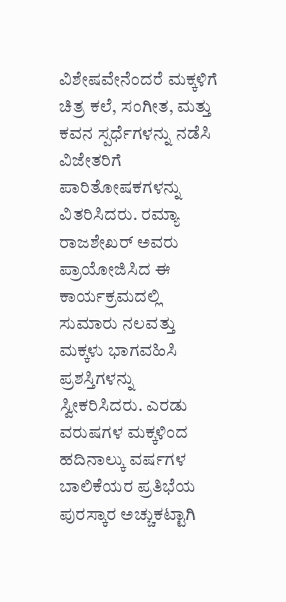ವಿಶೇಷವೇನೆಂದರೆ ಮಕ್ಕಳಿಗೆ ಚಿತ್ರ ಕಲೆ, ಸಂಗೀತ, ಮತ್ತು ಕವನ ಸ್ಪರ್ಧೆಗಳನ್ನು ನಡೆಸಿ ವಿಜೇತರಿಗೆ ಪಾರಿತೋಷಕಗಳನ್ನು ವಿತರಿಸಿದರು. ರಮ್ಯಾ ರಾಜಶೇಖರ್ ಅವರು ಪ್ರಾಯೋಜಿಸಿದ ಈ ಕಾರ್ಯಕ್ರಮದಲ್ಲಿ ಸುಮಾರು ನಲವತ್ತು ಮಕ್ಕಳು ಭಾಗವಹಿಸಿ ಪ್ರಶಸ್ತಿಗಳನ್ನು ಸ್ವೀಕರಿಸಿದರು. ಎರಡು ವರುಷಗಳ ಮಕ್ಕಳಿಂದ ಹದಿನಾಲ್ಕು ವರ್ಷಗಳ ಬಾಲಿಕೆಯರ ಪ್ರತಿಭೆಯ ಪುರಸ್ಕಾರ ಅಚ್ಚುಕಟ್ಟಾಗಿ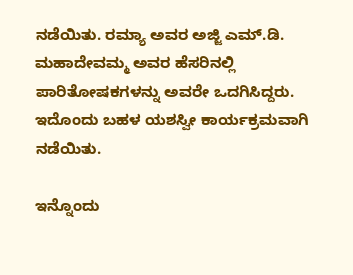ನಡೆಯಿತು. ರಮ್ಯಾ ಅವರ ಅಜ್ಜಿ ಎಮ್.ಡಿ. ಮಹಾದೇವಮ್ಮ ಅವರ ಹೆಸರಿನಲ್ಲಿ ಪಾರಿತೋಷಕಗಳನ್ನು ಅವರೇ ಒದಗಿಸಿದ್ದರು. ಇದೊಂದು ಬಹಳ ಯಶಸ್ವೀ ಕಾರ್ಯಕ್ರಮವಾಗಿ ನಡೆಯಿತು.

ಇನ್ನೊಂದು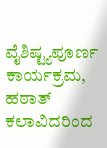ವೈಶಿಷ್ಟ್ಯಪೂರ್ಣ ಕಾರ್ಯಕ್ರಮ, ಹಠಾತ್ ಕಲಾವಿದರಿಂದ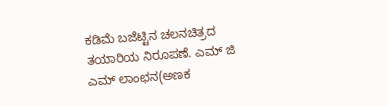ಕಡಿಮೆ ಬಜೆಟ್ಟಿನ ಚಲನಚಿತ್ರದ ತಯಾರಿಯ ನಿರೂಪಣೆ. ಎಮ್ ಜಿ ಎಮ್ ಲಾಂಛನ(ಅಣಕ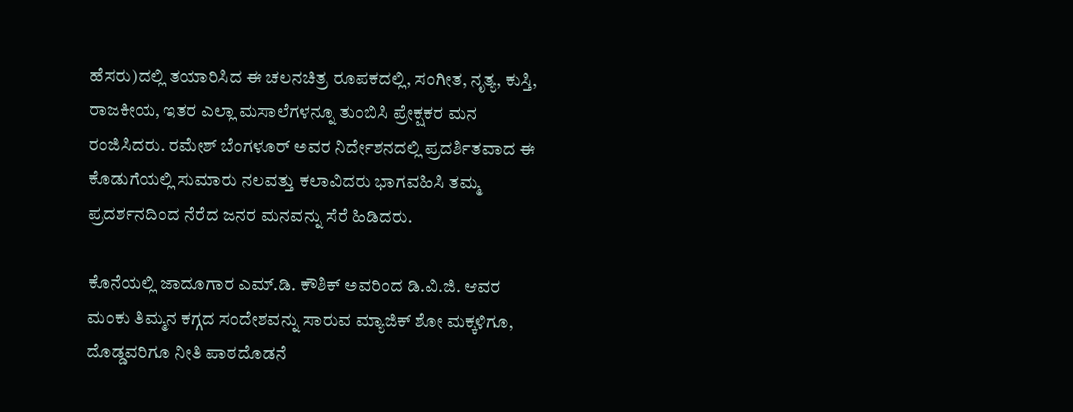ಹೆಸರು)ದಲ್ಲಿ ತಯಾರಿಸಿದ ಈ ಚಲನಚಿತ್ರ ರೂಪಕದಲ್ಲಿ, ಸಂಗೀತ, ನೃತ್ಯ, ಕುಸ್ತಿ, ರಾಜಕೀಯ, ಇತರ ಎಲ್ಲಾ ಮಸಾಲೆಗಳನ್ನೂ ತುಂಬಿಸಿ ಪ್ರೇಕ್ಷಕರ ಮನ ರಂಜಿಸಿದರು. ರಮೇಶ್ ಬೆಂಗಳೂರ್ ಅವರ ನಿರ್ದೇಶನದಲ್ಲಿ ಪ್ರದರ್ಶಿತವಾದ ಈ ಕೊಡುಗೆಯಲ್ಲಿ ಸುಮಾರು ನಲವತ್ತು ಕಲಾವಿದರು ಭಾಗವಹಿಸಿ ತಮ್ಮ ಪ್ರದರ್ಶನದಿಂದ ನೆರೆದ ಜನರ ಮನವನ್ನು ಸೆರೆ ಹಿಡಿದರು.

ಕೊನೆಯಲ್ಲಿ ಜಾದೂಗಾರ ಎಮ್.ಡಿ. ಕೌಶಿಕ್ ಅವರಿಂದ ಡಿ.ವಿ.ಜಿ. ಆವರ ಮಂಕು ತಿಮ್ಮನ ಕಗ್ಗದ ಸಂದೇಶವನ್ನು ಸಾರುವ ಮ್ಯಾಜಿಕ್ ಶೋ ಮಕ್ಕಳಿಗೂ, ದೊಡ್ಡವರಿಗೂ ನೀತಿ ಪಾಠದೊಡನೆ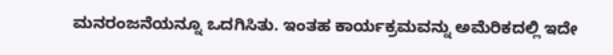ಮನರಂಜನೆಯನ್ನೂ ಒದಗಿಸಿತು. ಇಂತಹ ಕಾರ್ಯಕ್ರಮವನ್ನು ಅಮೆರಿಕದಲ್ಲಿ ಇದೇ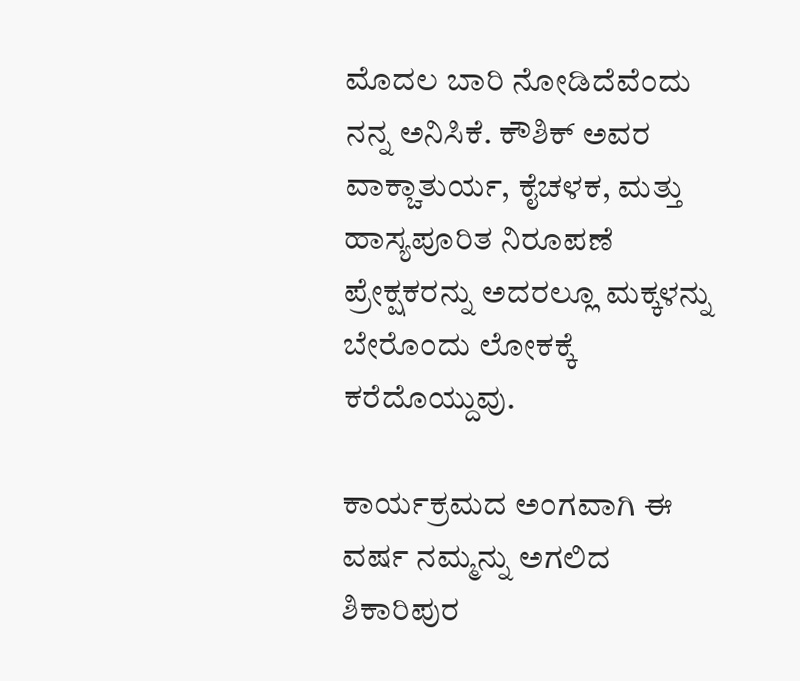ಮೊದಲ ಬಾರಿ ನೋಡಿದೆವೆಂದು ನನ್ನ ಅನಿಸಿಕೆ. ಕೌಶಿಕ್ ಅವರ ವಾಕ್ಚಾತುರ್ಯ, ಕೈಚಳಕ, ಮತ್ತು ಹಾಸ್ಯಪೂರಿತ ನಿರೂಪಣೆ ಪ್ರೇಕ್ಷಕರನ್ನು ಅದರಲ್ಲೂ ಮಕ್ಕಳನ್ನು ಬೇರೊಂದು ಲೋಕಕ್ಕೆ ಕರೆದೊಯ್ದುವು.

ಕಾರ್ಯಕ್ರಮದ ಅಂಗವಾಗಿ ಈ ವರ್ಷ ನಮ್ಮನ್ನು ಅಗಲಿದ ಶಿಕಾರಿಪುರ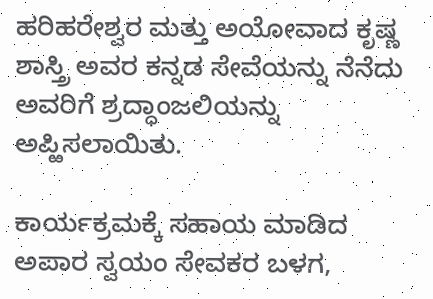ಹರಿಹರೇಶ್ವರ ಮತ್ತು ಅಯೋವಾದ ಕೃಷ್ಣ ಶಾಸ್ತ್ರಿ ಅವರ ಕನ್ನಡ ಸೇವೆಯನ್ನು ನೆನೆದು ಅವರಿಗೆ ಶ್ರದ್ಧಾಂಜಲಿಯನ್ನು ಅಪ್ಱಿಸಲಾಯಿತು.

ಕಾರ್ಯಕ್ರಮಕ್ಕೆ ಸಹಾಯ ಮಾಡಿದ ಅಪಾರ ಸ್ವಯಂ ಸೇವಕರ ಬಳಗ,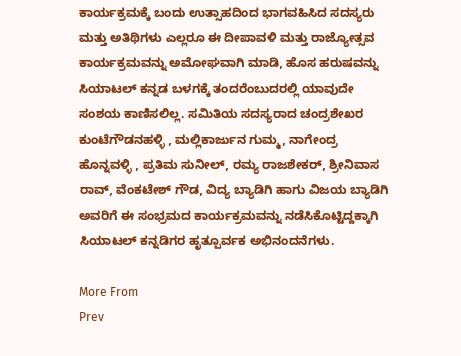ಕಾರ್ಯಕ್ರಮಕ್ಕೆ ಬಂದು ಉತ್ಸಾಹದಿಂದ ಭಾಗವಹಿಸಿದ ಸದಸ್ಯರು ಮತ್ತು ಅತಿಥಿಗಳು ಎಲ್ಲರೂ ಈ ದೀಪಾವಳಿ ಮತ್ತು ರಾಜ್ಯೋತ್ಸವ ಕಾರ್ಯಕ್ರಮವನ್ನು ಅಮೋಘವಾಗಿ ಮಾಡಿ, ಹೊಸ ಹರುಷವನ್ನು ಸಿಯಾಟಲ್ ಕನ್ನಡ ಬಳಗಕ್ಕೆ ತಂದರೆಂಬುದರಲ್ಲಿ ಯಾವುದೇ ಸಂಶಯ ಕಾಣಿಸಲಿಲ್ಲ. ಸಮಿತಿಯ ಸದಸ್ಯರಾದ ಚಂದ್ರಶೇಖರ ಕುಂಟೆಗೌಡನಹಳ್ಳಿ , ಮಲ್ಲಿಕಾರ್ಜುನ ಗುಮ್ಮ, ನಾಗೇಂದ್ರ ಹೊನ್ನವಳ್ಳಿ , ಪ್ರತಿಮ ಸುನೀಲ್, ರಮ್ಯ ರಾಜಶೇಕರ್, ಶ್ರೀನಿವಾಸ ರಾವ್, ವೆಂಕಟೇಶ್ ಗೌಡ, ವಿದ್ಯ ಬ್ಯಾಡಿಗಿ ಹಾಗು ವಿಜಯ ಬ್ಯಾಡಿಗಿ ಅವರಿಗೆ ಈ ಸಂಭ್ರಮದ ಕಾರ್ಯಕ್ರಮವನ್ನು ನಡೆಸಿಕೊಟ್ಟಿದ್ದಕ್ಕಾಗಿ ಸಿಯಾಟಲ್ ಕನ್ನಡಿಗರ ಹೃತ್ಪೂರ್ವಕ ಅಭಿನಂದನೆಗಳು.

More From
Prev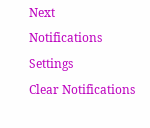Next
Notifications
Settings
Clear Notifications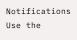Notifications
Use the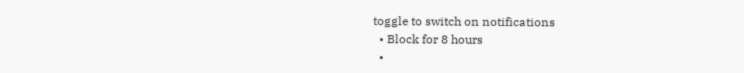toggle to switch on notifications
  • Block for 8 hours
  •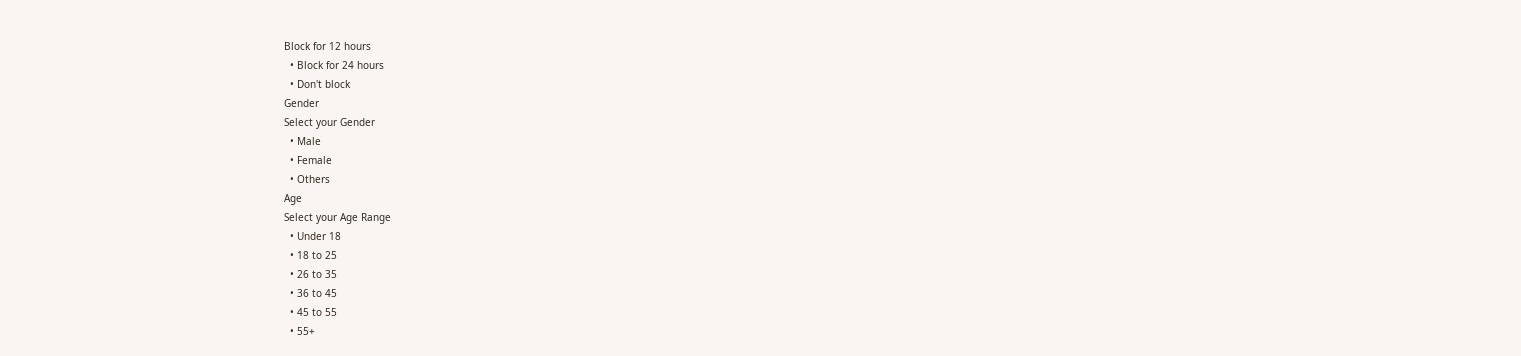Block for 12 hours
  • Block for 24 hours
  • Don't block
Gender
Select your Gender
  • Male
  • Female
  • Others
Age
Select your Age Range
  • Under 18
  • 18 to 25
  • 26 to 35
  • 36 to 45
  • 45 to 55
  • 55+